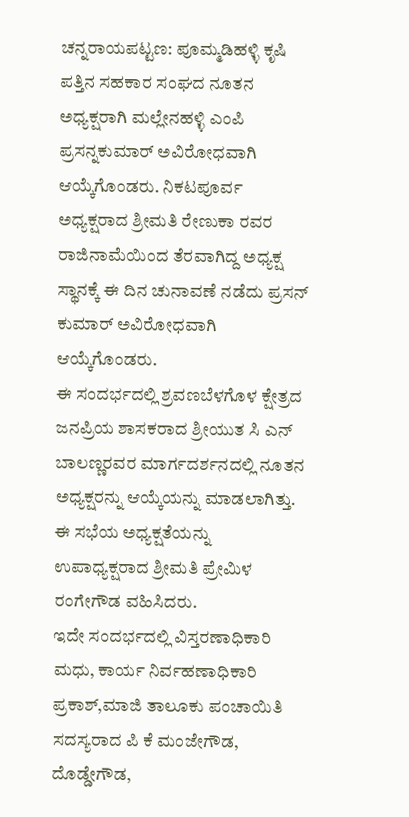ಚನ್ನರಾಯಪಟ್ಟಣ: ಪೂಮ್ಮಡಿಹಳ್ಳಿ ಕೃಷಿ ಪತ್ತಿನ ಸಹಕಾರ ಸಂಘದ ನೂತನ ಅಧ್ಯಕ್ಷರಾಗಿ ಮಲ್ಲೇನಹಳ್ಳಿ ಎಂಪಿ ಪ್ರಸನ್ನಕುಮಾರ್ ಅವಿರೋಧವಾಗಿ ಆಯ್ಕೆಗೊಂಡರು. ನಿಕಟಪೂರ್ವ ಅಧ್ಯಕ್ಷರಾದ ಶ್ರೀಮತಿ ರೇಣುಕಾ ರವರ ರಾಜಿನಾಮೆಯಿಂದ ತೆರವಾಗಿದ್ದ ಅಧ್ಯಕ್ಷ ಸ್ಥಾನಕ್ಕೆ ಈ ದಿನ ಚುನಾವಣೆ ನಡೆದು ಪ್ರಸನ್ ಕುಮಾರ್ ಅವಿರೋಧವಾಗಿ ಆಯ್ಕೆಗೊಂಡರು.
ಈ ಸಂದರ್ಭದಲ್ಲಿ ಶ್ರವಣಬೆಳಗೊಳ ಕ್ಷೇತ್ರದ ಜನಪ್ರಿಯ ಶಾಸಕರಾದ ಶ್ರೀಯುತ ಸಿ ಎನ್ ಬಾಲಣ್ಣರವರ ಮಾರ್ಗದರ್ಶನದಲ್ಲಿ ನೂತನ ಅಧ್ಯಕ್ಷರನ್ನು ಆಯ್ಕೆಯನ್ನು ಮಾಡಲಾಗಿತ್ತು. ಈ ಸಭೆಯ ಅಧ್ಯಕ್ಷತೆಯನ್ನು ಉಪಾಧ್ಯಕ್ಷರಾದ ಶ್ರೀಮತಿ ಪ್ರೇಮಿಳ ರಂಗೇಗೌಡ ವಹಿಸಿದರು.
ಇದೇ ಸಂದರ್ಭದಲ್ಲಿ ವಿಸ್ತರಣಾಧಿಕಾರಿ ಮಧು, ಕಾರ್ಯ ನಿರ್ವಹಣಾಧಿಕಾರಿ ಪ್ರಕಾಶ್,ಮಾಜಿ ತಾಲೂಕು ಪಂಚಾಯಿತಿ ಸದಸ್ಯರಾದ ಪಿ ಕೆ ಮಂಜೇಗೌಡ, ದೊಡ್ಡೇಗೌಡ,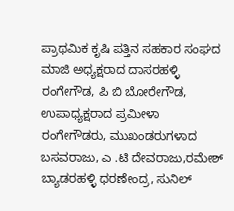ಪ್ರಾಥಮಿಕ ಕೃಷಿ ಪತ್ತಿನ ಸಹಕಾರ ಸಂಘದ ಮಾಜಿ ಅಧ್ಯಕ್ಷರಾದ ದಾಸರಹಳ್ಳಿ ರಂಗೇಗೌಡ, ಪಿ ಬಿ ಬೋರೇಗೌಡ, ಉಪಾಧ್ಯಕ್ಷರಾದ ಪ್ರಮೀಳಾ ರಂಗೇಗೌಡರು, ಮುಖಂಡರುಗಳಾದ ಬಸವರಾಜು, ಎ .ಟಿ ದೇವರಾಜು,ರಮೇಶ್ ಬ್ಯಾಡರಹಳ್ಳಿ ಧರಣೇಂದ್ರ, ಸುನಿಲ್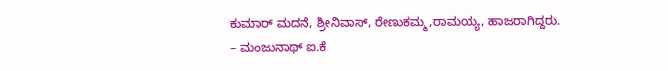ಕುಮಾರ್ ಮದನೆ, ಶ್ರೀನಿವಾಸ್, ರೇಣುಕಮ್ಮ,ರಾಮಯ್ಯ, ಹಾಜರಾಗಿದ್ದರು.
– ಮಂಜುನಾಥ್ ಐ.ಕೆ